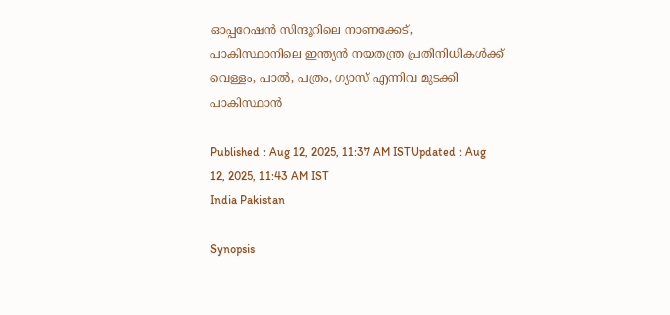ഓപ്പറേഷൻ സിന്ദൂറിലെ നാണക്കേട്, പാകിസ്ഥാനിലെ ഇന്ത്യൻ നയതന്ത്ര പ്രതിനിധികൾക്ക് വെള്ളം, പാൽ, പത്രം, ഗ്യാസ് എന്നിവ മുടക്കി പാകിസ്ഥാൻ

Published : Aug 12, 2025, 11:37 AM ISTUpdated : Aug 12, 2025, 11:43 AM IST
India Pakistan

Synopsis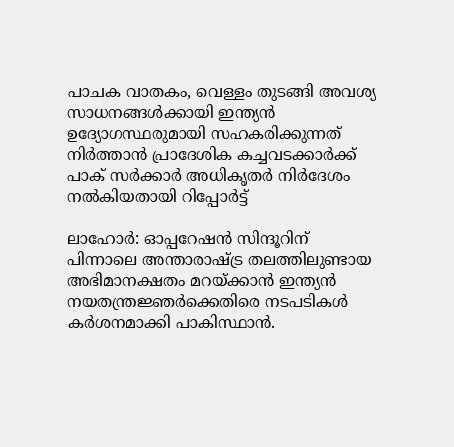പാചക വാതകം, വെള്ളം തുടങ്ങി അവശ്യ സാധനങ്ങൾക്കായി ഇന്ത്യൻ ഉദ്യോഗസ്ഥരുമായി സഹകരിക്കുന്നത് നിർത്താൻ പ്രാദേശിക കച്ചവടക്കാർക്ക്  പാക് സർക്കാർ അധികൃതർ നിർദേശം നൽകിയതായി റിപ്പോർട്ട്

ലാഹോർ: ഓപ്പറേഷൻ സിന്ദൂറിന് പിന്നാലെ അന്താരാഷ്ട്ര തലത്തിലുണ്ടായ അഭിമാനക്ഷതം മറയ്ക്കാൻ ഇന്ത്യൻ നയതന്ത്രജ്ഞർക്കെതിരെ നടപടികൾ ക‍ർശനമാക്കി പാകിസ്ഥാൻ.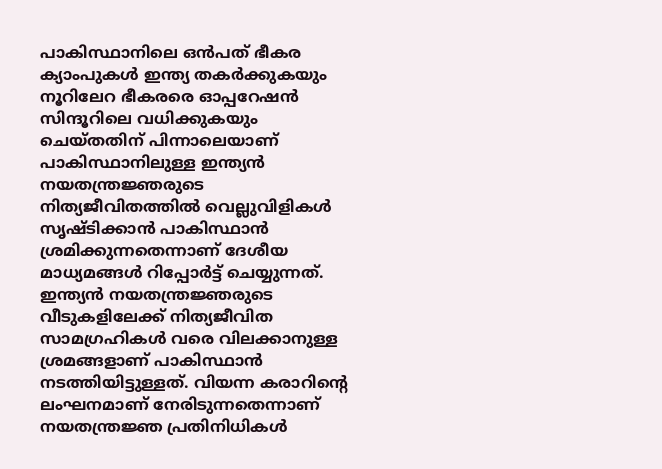പാകിസ്ഥാനിലെ ഒൻപത് ഭീകര ക്യാംപുകൾ ഇന്ത്യ തകർക്കുകയും നൂറിലേറ ഭീകരരെ ഓപ്പറേഷൻ സിന്ദൂറിലെ വധിക്കുകയും ചെയ്തതിന് പിന്നാലെയാണ് പാകിസ്ഥാനിലുള്ള ഇന്ത്യൻ നയതന്ത്രജ്ഞരുടെ നിത്യജീവിതത്തിൽ വെല്ലുവിളികൾ സൃഷ്ടിക്കാൻ പാകിസ്ഥാൻ ശ്രമിക്കുന്നതെന്നാണ് ദേശീയ മാധ്യമങ്ങൾ റിപ്പോർട്ട് ചെയ്യുന്നത്. ഇന്ത്യൻ നയതന്ത്രജ്ഞരുടെ വീടുകളിലേക്ക് നിത്യജീവിത സാമഗ്രഹികൾ വരെ വിലക്കാനുള്ള ശ്രമങ്ങളാണ് പാകിസ്ഥാൻ നടത്തിയിട്ടുള്ളത്. വിയന്ന കരാറിന്റെ ലംഘനമാണ് നേരിടുന്നതെന്നാണ് നയതന്ത്രജ്ഞ പ്രതിനിധികൾ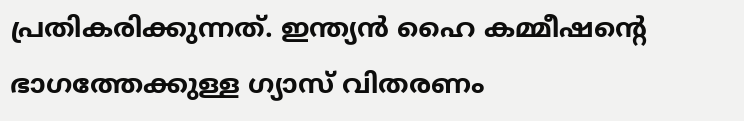പ്രതികരിക്കുന്നത്. ഇന്ത്യൻ ഹൈ കമ്മീഷന്റെ ഭാഗത്തേക്കുള്ള ഗ്യാസ് വിതരണം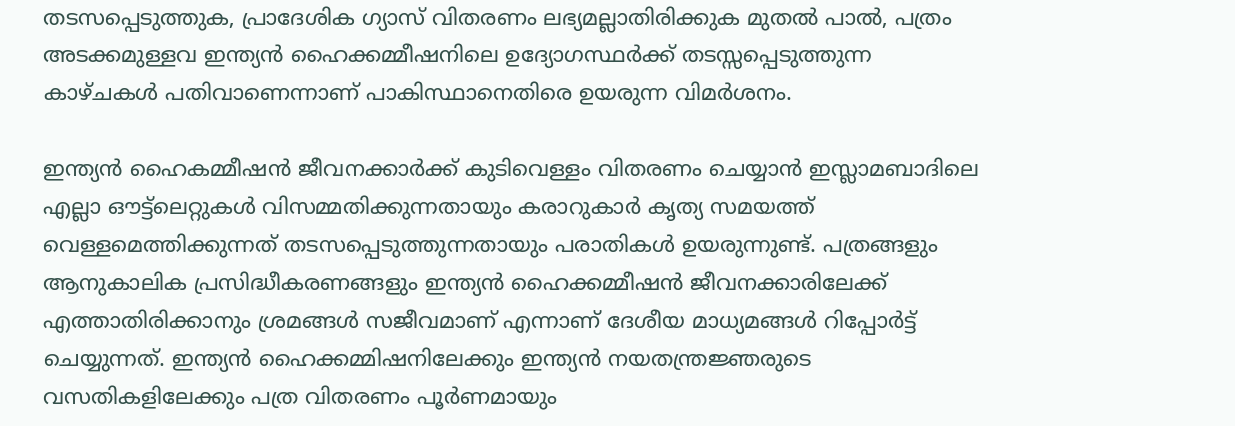തടസപ്പെടുത്തുക, പ്രാദേശിക ഗ്യാസ് വിതരണം ലഭ്യമല്ലാതിരിക്കുക മുതൽ പാൽ, പത്രം അടക്കമുള്ളവ ഇന്ത്യൻ ഹൈക്കമ്മീഷനിലെ ഉദ്യോഗസ്ഥ‍ർക്ക് തടസ്സപ്പെടുത്തുന്ന കാഴ്ചകൾ പതിവാണെന്നാണ് പാകിസ്ഥാനെതിരെ ഉയരുന്ന വിമർശനം.

ഇന്ത്യൻ ഹൈകമ്മീഷൻ ജീവനക്കാ‍ർക്ക് കുടിവെള്ളം വിതരണം ചെയ്യാൻ ഇസ്ലാമബാദിലെ എല്ലാ ഔട്ട്ലെറ്റുകൾ വിസമ്മതിക്കുന്നതായും കരാറുകാർ കൃത്യ സമയത്ത് വെള്ളമെത്തിക്കുന്നത് തടസപ്പെടുത്തുന്നതായും പരാതികൾ ഉയരുന്നുണ്ട്. പത്രങ്ങളും ആനുകാലിക പ്രസിദ്ധീകരണങ്ങളും ഇന്ത്യൻ ഹൈക്കമ്മീഷൻ ജീവനക്കാരിലേക്ക് എത്താതിരിക്കാനും ശ്രമങ്ങൾ സജീവമാണ് എന്നാണ് ദേശീയ മാധ്യമങ്ങൾ റിപ്പോർട്ട് ചെയ്യുന്നത്. ഇന്ത്യൻ ഹൈക്കമ്മിഷനിലേക്കും ഇന്ത്യൻ നയതന്ത്രജ്ഞരുടെ വസതികളിലേക്കും പത്ര വിതരണം പൂർണമായും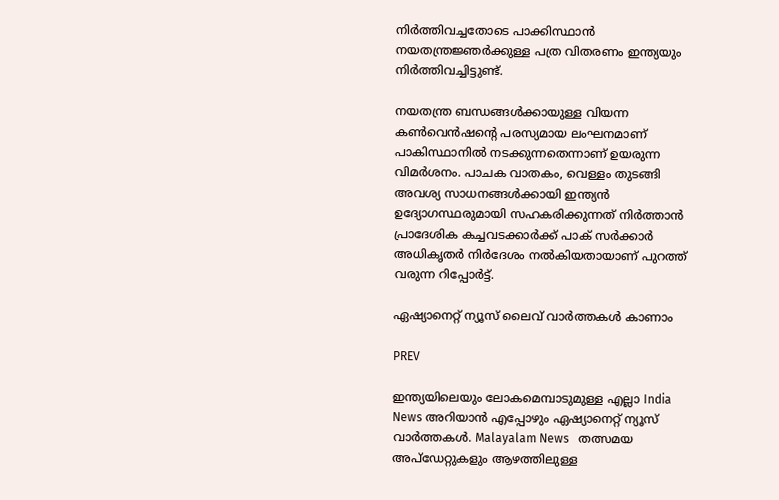നിർത്തിവച്ചതോടെ പാക്കിസ്ഥാൻ നയതന്ത്രജ്ഞർക്കുള്ള പത്ര വിതരണം ഇന്ത്യയും നിർത്തിവച്ചിട്ടുണ്ട്.

നയതന്ത്ര ബന്ധങ്ങൾക്കായുള്ള വിയന്ന കൺവെൻഷന്റെ പരസ്യമായ ലംഘനമാണ് പാകിസ്ഥാനിൽ നടക്കുന്നതെന്നാണ് ഉയരുന്ന വിമർശനം. പാചക വാതകം, വെള്ളം തുടങ്ങി അവശ്യ സാധനങ്ങൾക്കായി ഇന്ത്യൻ ഉദ്യോഗസ്ഥരുമായി സഹകരിക്കുന്നത് നിർത്താൻ പ്രാദേശിക കച്ചവടക്കാർക്ക് പാക് സർക്കാർ അധികൃതർ നിർദേശം നൽകിയതായാണ് പുറത്ത് വരുന്ന റിപ്പോ‍ർട്ട്.

ഏഷ്യാനെറ്റ് ന്യൂസ് ലൈവ് വാർത്തകൾ കാണാം

PREV

ഇന്ത്യയിലെയും ലോകമെമ്പാടുമുള്ള എല്ലാ India News അറിയാൻ എപ്പോഴും ഏഷ്യാനെറ്റ് ന്യൂസ് വാർത്തകൾ. Malayalam News   തത്സമയ അപ്‌ഡേറ്റുകളും ആഴത്തിലുള്ള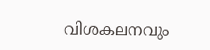വിശകലനവും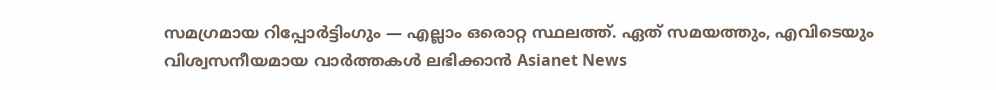സമഗ്രമായ റിപ്പോർട്ടിംഗും — എല്ലാം ഒരൊറ്റ സ്ഥലത്ത്. ഏത് സമയത്തും, എവിടെയും വിശ്വസനീയമായ വാർത്തകൾ ലഭിക്കാൻ Asianet News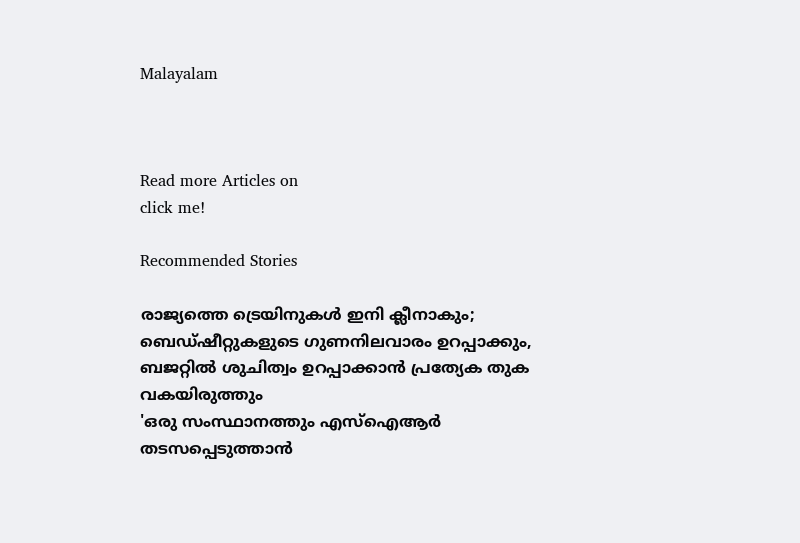Malayalam



Read more Articles on
click me!

Recommended Stories

രാജ്യത്തെ ട്രെയിനുകള്‍ ഇനി ക്ലീനാകും; ബെഡ്ഷീറ്റുകളുടെ ഗുണനിലവാരം ഉറപ്പാക്കും, ബജറ്റിൽ ശുചിത്വം ഉറപ്പാക്കാൻ പ്രത്യേക തുക വകയിരുത്തും
'ഒരു സംസ്ഥാനത്തും എസ്‌ഐആർ തടസപ്പെടുത്താന്‍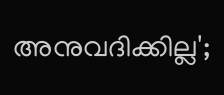അനുവദിക്കില്ല';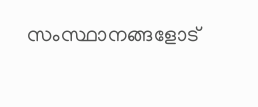സംസ്ഥാനങ്ങളോട്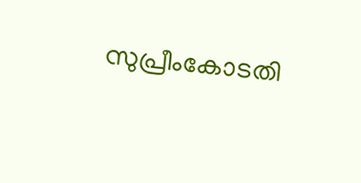സുപ്രീംകോടതി